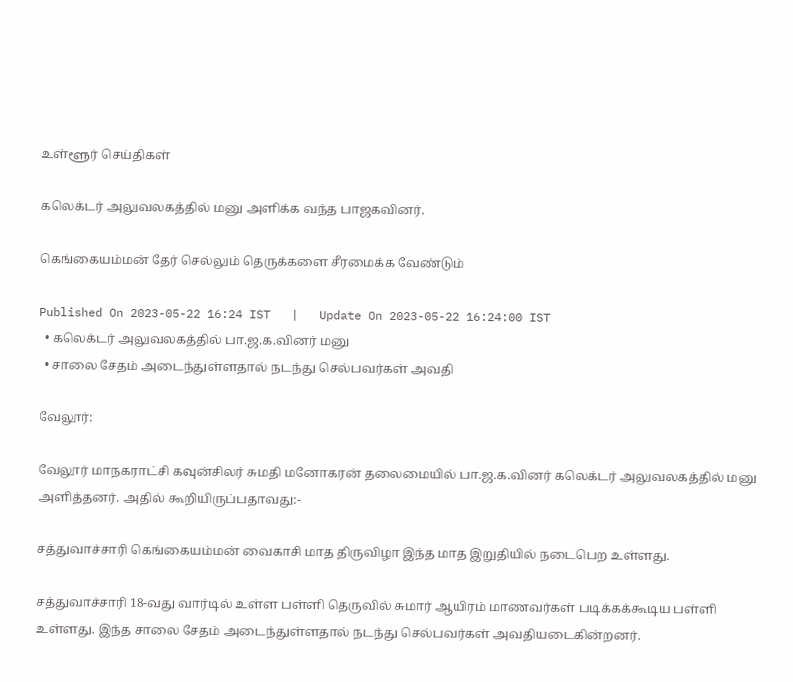உள்ளூர் செய்திகள்

கலெக்டர் அலுவலகத்தில் மனு அளிக்க வந்த பாஜகவினர்.

கெங்கையம்மன் தேர் செல்லும் தெருக்களை சீரமைக்க வேண்டும்

Published On 2023-05-22 16:24 IST   |   Update On 2023-05-22 16:24:00 IST
  • கலெக்டர் அலுவலகத்தில் பா.ஜ.க.வினர் மனு
  • சாலை சேதம் அடைந்துள்ளதால் நடந்து செல்பவர்கள் அவதி

வேலூர்:

வேலூர் மாநகராட்சி கவுன்சிலர் சுமதி மனோகரன் தலைமையில் பா.ஜ.க.வினர் கலெக்டர் அலுவலகத்தில் மனு அளித்தனர். அதில் கூறியிருப்பதாவது:-

சத்துவாச்சாரி கெங்கையம்மன் வைகாசி மாத திருவிழா இந்த மாத இறுதியில் நடைபெற உள்ளது.

சத்துவாச்சாரி 18-வது வார்டில் உள்ள பள்ளி தெருவில் சுமார் ஆயிரம் மாணவர்கள் படிக்கக்கூடிய பள்ளி உள்ளது. இந்த சாலை சேதம் அடைந்துள்ளதால் நடந்து செல்பவர்கள் அவதியடைகின்றனர்.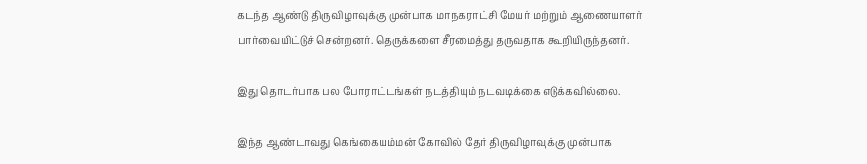கடந்த ஆண்டு திருவிழாவுக்கு முன்பாக மாநகராட்சி மேயர் மற்றும் ஆணையாளர் பார்வையிட்டுச் சென்றனர். தெருக்களை சீரமைத்து தருவதாக கூறியிருந்தனர்.

இது தொடர்பாக பல போராட்டங்கள் நடத்தியும் நடவடிக்கை எடுக்கவில்லை.

இந்த ஆண்டாவது கெங்கையம்மன் கோவில் தேர் திருவிழாவுக்கு முன்பாக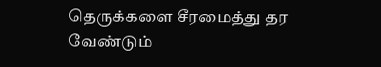தெருக்களை சீரமைத்து தர வேண்டும்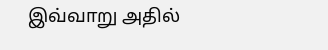இவ்வாறு அதில்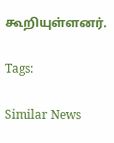கூறியுள்ளனர்.

Tags:

Similar News